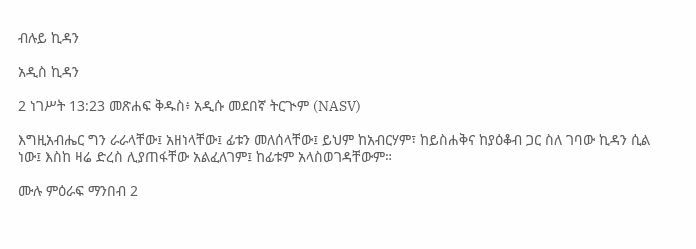ብሉይ ኪዳን

አዲስ ኪዳን

2 ነገሥት 13:23 መጽሐፍ ቅዱስ፥ አዲሱ መደበኛ ትርጒም (NASV)

እግዚአብሔር ግን ራራላቸው፤ አዘነላቸው፤ ፊቱን መለሰላቸው፤ ይህም ከአብርሃም፣ ከይስሐቅና ከያዕቆብ ጋር ስለ ገባው ኪዳን ሲል ነው፤ እስከ ዛሬ ድረስ ሊያጠፋቸው አልፈለገም፤ ከፊቱም አላስወገዳቸውም።

ሙሉ ምዕራፍ ማንበብ 2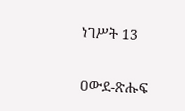ነገሥት 13

ዐውደ-ጽሑፍ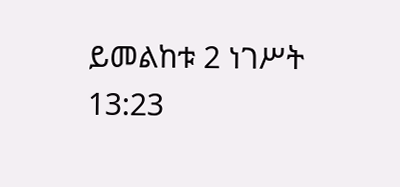ይመልከቱ 2 ነገሥት 13:23